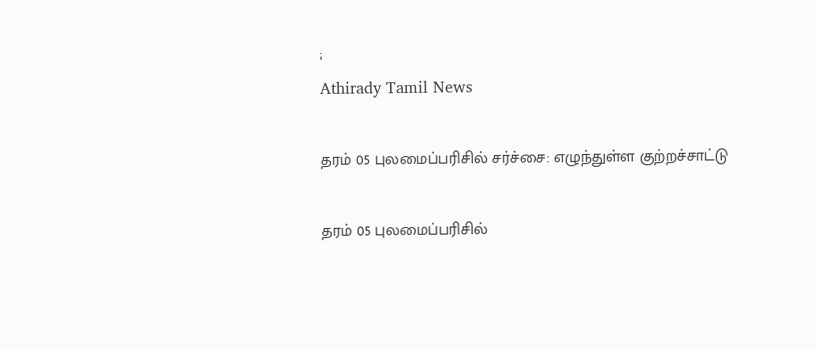;
Athirady Tamil News

தரம் 05 புலமைப்பரிசில் சர்ச்சை: எழுந்துள்ள குற்றச்சாட்டு

தரம் 05 புலமைப்பரிசில்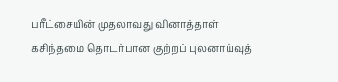பரீட்சையின் முதலாவது வினாத்தாள் கசிந்தமை தொடர்பான குற்றப் புலனாய்வுத்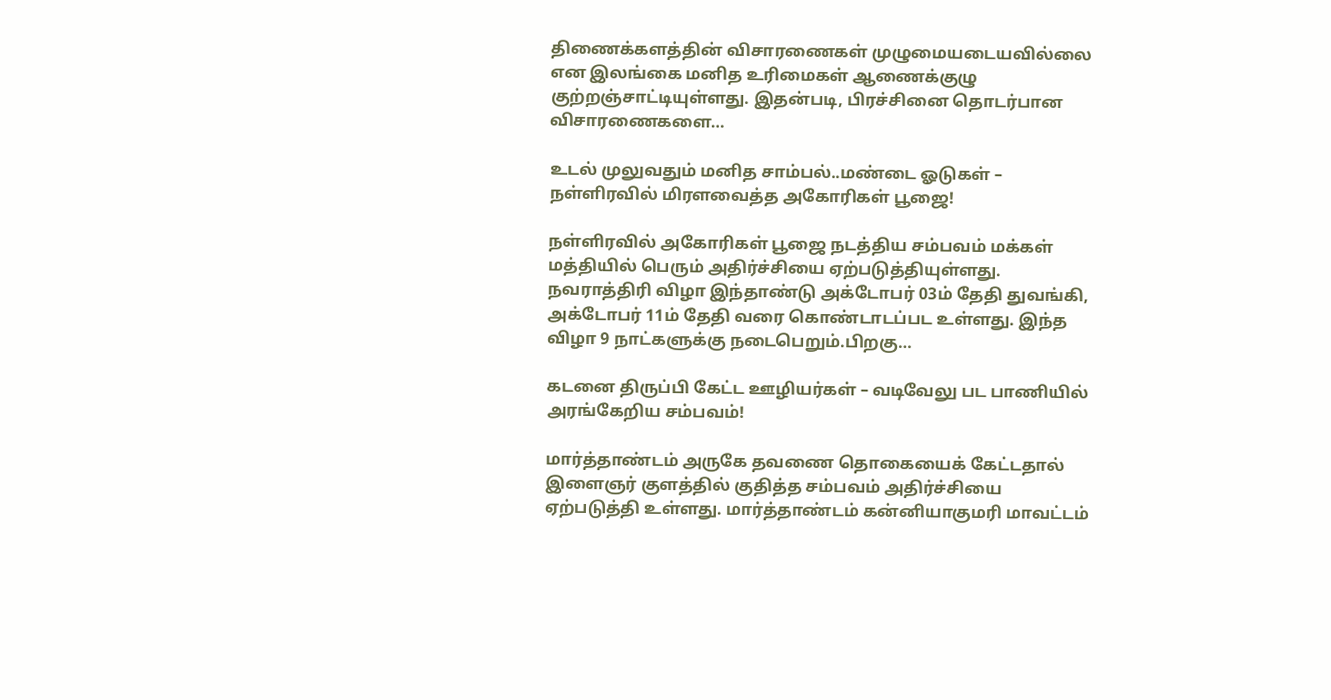திணைக்களத்தின் விசாரணைகள் முழுமையடையவில்லை என இலங்கை மனித உரிமைகள் ஆணைக்குழு குற்றஞ்சாட்டியுள்ளது. இதன்படி, பிரச்சினை தொடர்பான விசாரணைகளை…

உடல் முலுவதும் மனித சாம்பல்..மண்டை ஓடுகள் – நள்ளிரவில் மிரளவைத்த அகோரிகள் பூஜை!

நள்ளிரவில் அகோரிகள் பூஜை நடத்திய சம்பவம் மக்கள் மத்தியில் பெரும் அதிர்ச்சியை ஏற்படுத்தியுள்ளது. நவராத்திரி விழா இந்தாண்டு அக்டோபர் 03ம் தேதி துவங்கி, அக்டோபர் 11ம் தேதி வரை கொண்டாடப்பட உள்ளது. இந்த விழா 9 நாட்களுக்கு நடைபெறும்.பிறகு…

கடனை திருப்பி கேட்ட ஊழியர்கள் – வடிவேலு பட பாணியில் அரங்கேறிய சம்பவம்!

மார்த்தாண்டம் அருகே தவணை தொகையைக் கேட்டதால் இளைஞர் குளத்தில் குதித்த சம்பவம் அதிர்ச்சியை ஏற்படுத்தி உள்ளது. மார்த்தாண்டம் கன்னியாகுமரி மாவட்டம்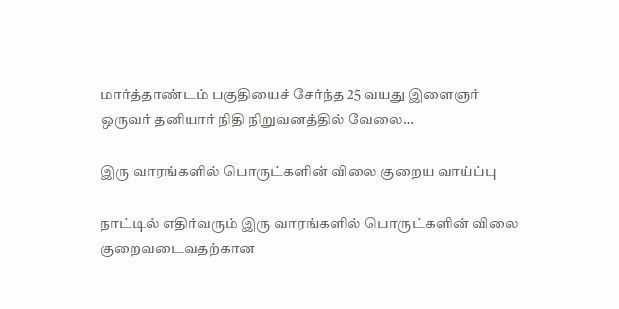மார்த்தாண்டம் பகுதியைச் சேர்ந்த 25 வயது இளைஞர் ஒருவர் தனியார் நிதி நிறுவனத்தில் வேலை…

இரு வாரங்களில் பொருட்களின் விலை குறைய வாய்ப்பு

நாட்டில் எதிர்வரும் இரு வாரங்களில் பொருட்களின் விலை குறைவடைவதற்கான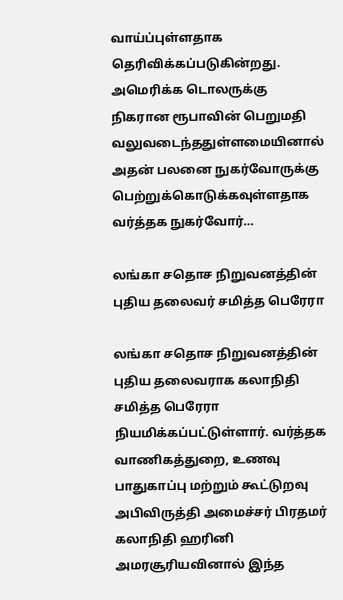வாய்ப்புள்ளதாக தெரிவிக்கப்படுகின்றது. அமெரிக்க டொலருக்கு நிகரான ரூபாவின் பெறுமதி வலுவடைந்ததுள்ளமையினால் அதன் பலனை நுகர்வோருக்கு பெற்றுக்கொடுக்கவுள்ளதாக வர்த்தக நுகர்வோர்…

லங்கா சதொச நிறுவனத்தின் புதிய தலைவர் சமித்த பெரேரா

லங்கா சதொச நிறுவனத்தின் புதிய தலைவராக கலாநிதி சமித்த பெரேரா நியமிக்கப்பட்டுள்ளார். வர்த்தக வாணிகத்துறை, உணவு பாதுகாப்பு மற்றும் கூட்டுறவு அபிவிருத்தி அமைச்சர் பிரதமர் கலாநிதி ஹரினி அமரசூரியவினால் இந்த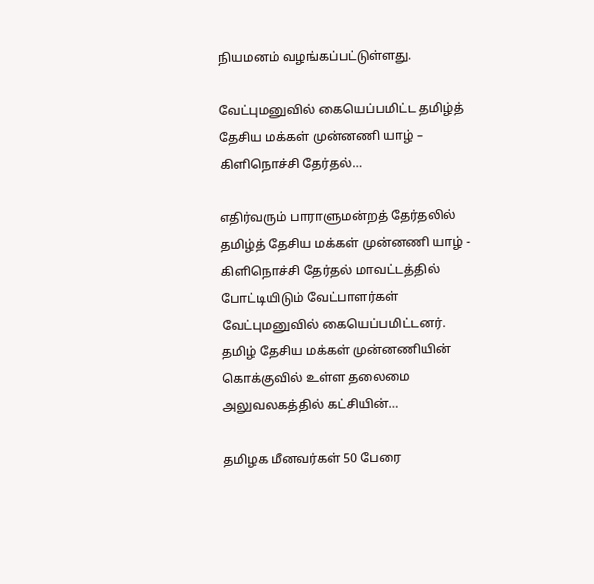நியமனம் வழங்கப்பட்டுள்ளது.

வேட்புமனுவில் கையெப்பமிட்ட தமிழ்த் தேசிய மக்கள் முன்னணி யாழ் – கிளிநொச்சி தேர்தல்…

எதிர்வரும் பாராளுமன்றத் தேர்தலில் தமிழ்த் தேசிய மக்கள் முன்னணி யாழ் - கிளிநொச்சி தேர்தல் மாவட்டத்தில் போட்டியிடும் வேட்பாளர்கள் வேட்புமனுவில் கையெப்பமிட்டனர். தமிழ் தேசிய மக்கள் முன்னணியின் கொக்குவில் உள்ள தலைமை அலுவலகத்தில் கட்சியின்…

தமிழக மீனவர்கள் 50 பேரை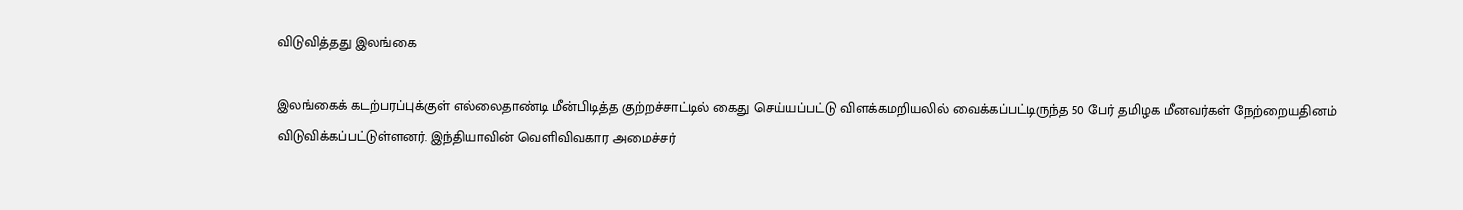விடுவித்தது இலங்கை

இலங்கைக் கடற்பரப்புக்குள் எல்லைதாண்டி மீன்பிடித்த குற்றச்சாட்டில் கைது செய்யப்பட்டு விளக்கமறியலில் வைக்கப்பட்டிருந்த 50 பேர் தமிழக மீனவர்கள் நேற்றையதினம் விடுவிக்கப்பட்டுள்ளனர். இந்தியாவின் வெளிவிவகார அமைச்சர்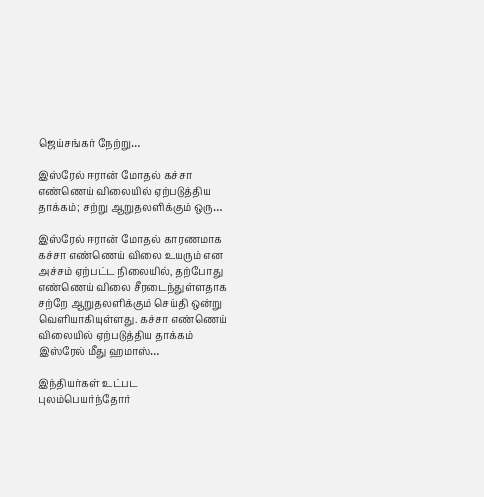ஜெய்சங்கர் நேற்று…

இஸ்ரேல் ஈரான் மோதல் கச்சா எண்ணெய் விலையில் ஏற்படுத்திய தாக்கம்; சற்று ஆறுதலளிக்கும் ஒரு…

இஸ்ரேல் ஈரான் மோதல் காரணமாக கச்சா எண்ணெய் விலை உயரும் என அச்சம் ஏற்பட்ட நிலையில், தற்போது எண்ணெய் விலை சீரடைந்துள்ளதாக சற்றே ஆறுதலளிக்கும் செய்தி ஒன்று வெளியாகியுள்ளது. கச்சா எண்ணெய் விலையில் ஏற்படுத்திய தாக்கம் இஸ்ரேல் மீது ஹமாஸ்…

இந்தியர்கள் உட்பட புலம்பெயர்ந்தோர்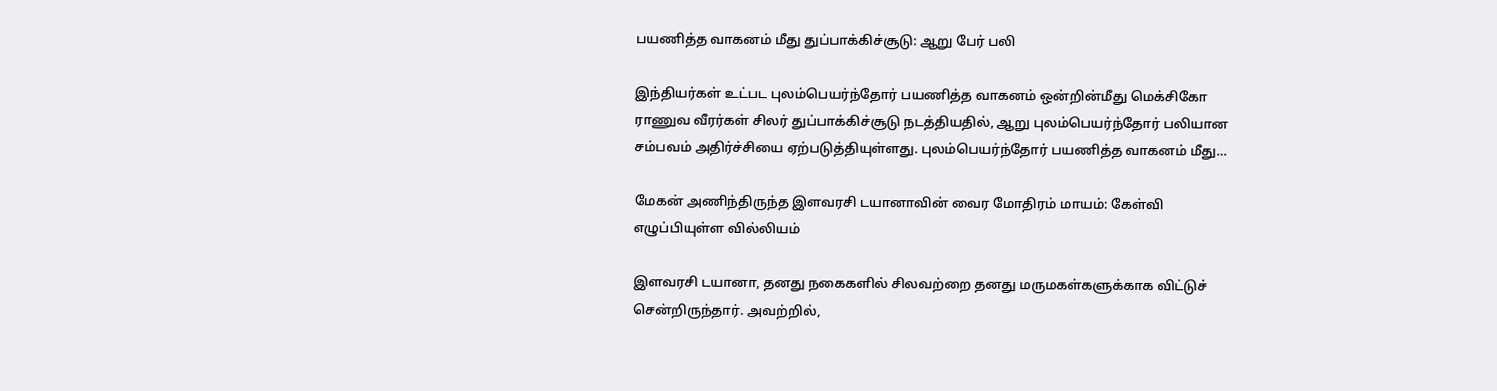பயணித்த வாகனம் மீது துப்பாக்கிச்சூடு: ஆறு பேர் பலி

இந்தியர்கள் உட்பட புலம்பெயர்ந்தோர் பயணித்த வாகனம் ஒன்றின்மீது மெக்சிகோ ராணுவ வீரர்கள் சிலர் துப்பாக்கிச்சூடு நடத்தியதில், ஆறு புலம்பெயர்ந்தோர் பலியான சம்பவம் அதிர்ச்சியை ஏற்படுத்தியுள்ளது. புலம்பெயர்ந்தோர் பயணித்த வாகனம் மீது…

மேகன் அணிந்திருந்த இளவரசி டயானாவின் வைர மோதிரம் மாயம்: கேள்வி எழுப்பியுள்ள வில்லியம்

இளவரசி டயானா, தனது நகைகளில் சிலவற்றை தனது மருமகள்களுக்காக விட்டுச் சென்றிருந்தார். அவற்றில்,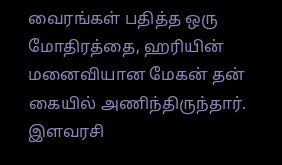வைரங்கள் பதித்த ஒரு மோதிரத்தை, ஹரியின் மனைவியான மேகன் தன் கையில் அணிந்திருந்தார். இளவரசி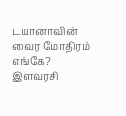டயானாவின் வைர மோதிரம் எங்கே? இளவரசி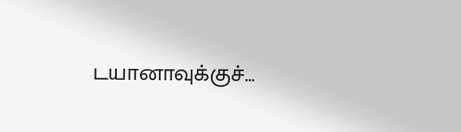டயானாவுக்குச்…